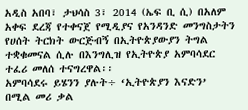አዲስ አበባ፣ ታህሳስ 3፣ 2014 (ኤፍ ቢ ሲ) በአለም አቀፍ ደረጃ የተቀናጀ የሚዲያና የአንዳንድ መንግስታትን የሀሰት ትርክት ውርጅብኝ በኢትዮጵያውያን ትግል ተቋቁመናል ሲሉ በእንግሊዝ የኢትዮጵያ አምባሳደር ተፈሪ መለሰ ተናግረዋል፡፡
አምባሳደሩ ይሄንን ያሉት÷ ‘ኢትዮጵያን እናድን’ በሚል መሪ ቃል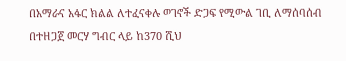በአማራና አፋር ክልል ለተፈናቀሉ ወገኖች ድጋፍ የሚውል ገቢ ለማሰባሰብ በተዘጋጀ መርሃ ግብር ላይ ከ370 ሺህ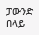ፓውንድ በላይ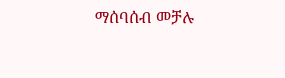ማሰባሰብ መቻሉ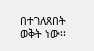በተገለጸበት ወቅት ነው፡፡